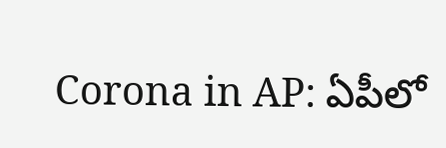Corona in AP: ఏపీలో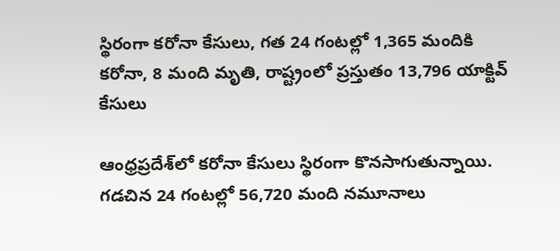స్థిరంగా కరోనా కేసులు, గత 24 గంటల్లో 1,365 మందికి కరోనా, 8 మంది మృతి, రాష్ట్రంలో ప్రస్తుతం 13,796 యాక్టివ్‌ కేసులు

ఆంధ్రప్రదేశ్‌లో కరోనా కేసులు స్థిరంగా కొనసాగుతున్నాయి. గడచిన 24 గంటల్లో 56,720 మంది నమూనాలు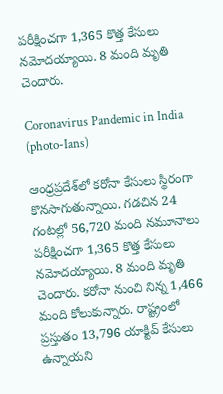పరీక్షించగా 1,365 కొత్త కేసులు నమోదయ్యాయి. 8 మంది మృతి చెందారు.

Coronavirus Pandemic in India (photo-Ians)

ఆంధ్రప్రదేశ్‌లో కరోనా కేసులు స్థిరంగా కొనసాగుతున్నాయి. గడచిన 24 గంటల్లో 56,720 మంది నమూనాలు పరీక్షించగా 1,365 కొత్త కేసులు నమోదయ్యాయి. 8 మంది మృతి చెందారు. కరోనా నుంచి నిన్న 1,466 మంది కోలుకున్నారు. రాష్ట్రంలో ప్రస్తుతం 13,796 యాక్టివ్‌ కేసులు ఉన్నాయని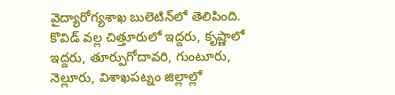వైద్యారోగ్యశాఖ బులెటిన్‌లో తెలిపింది. కొవిడ్‌ వల్ల చిత్తూరులో ఇద్దరు, కృష్ణాలో ఇద్దరు, తూర్పుగోదావరి, గుంటూరు, నెల్లూరు, విశాఖపట్నం జిల్లాల్లో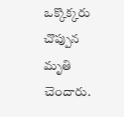ఒక్కొక్కరు చొప్పున మృతి చెందారు.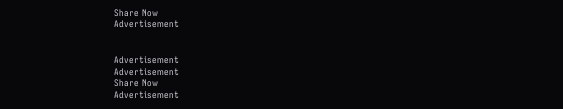Share Now
Advertisement


Advertisement
Advertisement
Share Now
Advertisement